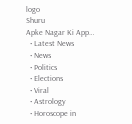logo
Shuru
Apke Nagar Ki App…
  • Latest News
  • News
  • Politics
  • Elections
  • Viral
  • Astrology
  • Horoscope in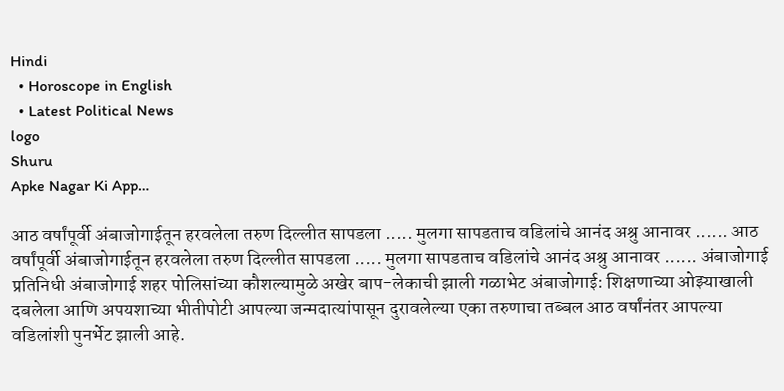Hindi
  • Horoscope in English
  • Latest Political News
logo
Shuru
Apke Nagar Ki App…

आठ वर्षांपूर्वी अंबाजोगाईतून हरवलेला तरुण दिल्लीत सापडला ..... मुलगा सापडताच वडिलांचे आनंद अश्रु आनावर ...... आठ वर्षांपूर्वी अंबाजोगाईतून हरवलेला तरुण दिल्लीत सापडला ..... मुलगा सापडताच वडिलांचे आनंद अश्रु आनावर ...... अंबाजोगाई प्रतिनिधी अंबाजोगाई शहर पोलिसांच्या कौशल्यामुळे अखेर बाप-लेकाची झाली गळाभेट अंबाजोगाई: शिक्षणाच्या ओझ्याखाली दबलेला आणि अपयशाच्या भीतीपोटी आपल्या जन्मदात्यांपासून दुरावलेल्या एका तरुणाचा तब्बल आठ वर्षांनंतर आपल्या वडिलांशी पुनर्भेट झाली आहे.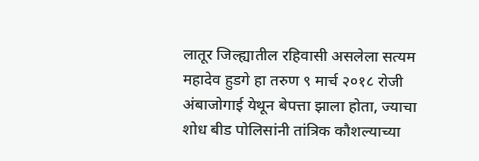लातूर जिल्ह्यातील रहिवासी असलेला सत्यम महादेव हुडगे हा तरुण ९ मार्च २०१८ रोजी अंबाजोगाई येथून बेपत्ता झाला होता, ज्याचा शोध बीड पोलिसांनी तांत्रिक कौशल्याच्या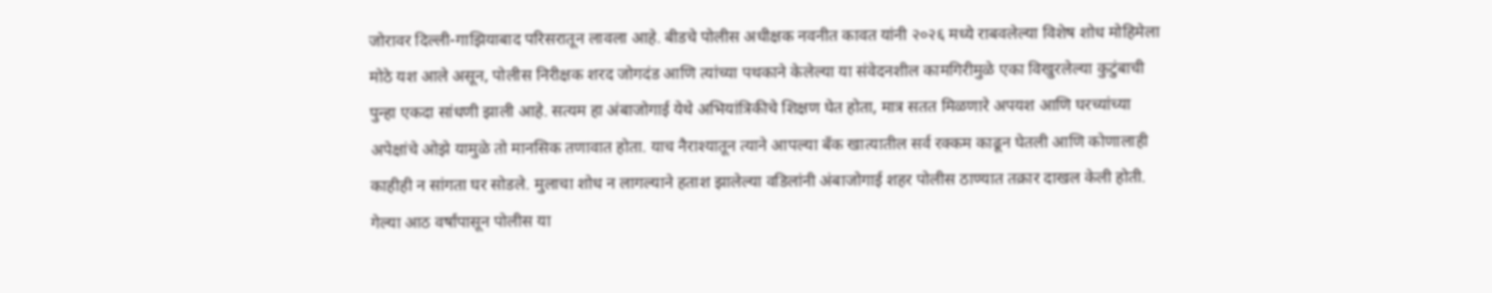जोरावर दिल्ली-गाझियाबाद परिसरातून लावला आहे. बीडचे पोलीस अधीक्षक नवनीत कावत यांनी २०२६ मध्ये राबवलेल्या विशेष शोध मोहिमेला मोठे यश आले असून, पोलीस निरीक्षक शरद जोगदंड आणि त्यांच्या पथकाने केलेल्या या संवेदनशील कामगिरीमुळे एका विखुरलेल्या कुटुंबाची पुन्हा एकदा सांधणी झाली आहे. सत्यम हा अंबाजोगाई येथे अभियांत्रिकीचे शिक्षण घेत होता, मात्र सतत मिळणारे अपयश आणि घरच्यांच्या अपेक्षांचे ओझे यामुळे तो मानसिक तणावात होता. याच नैराश्यातून त्याने आपल्या बँक खात्यातील सर्व रक्कम काढून घेतली आणि कोणालाही काहीही न सांगता घर सोडले. मुलाचा शोध न लागल्याने हताश झालेल्या वडिलांनी अंबाजोगाई शहर पोलीस ठाण्यात तक्रार दाखल केली होती. गेल्या आठ वर्षांपासून पोलीस या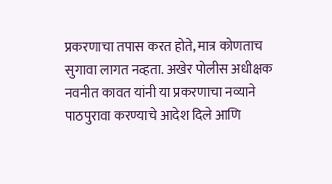प्रकरणाचा तपास करत होते, मात्र कोणताच सुगावा लागत नव्हता. अखेर पोलीस अधीक्षक नवनीत कावत यांनी या प्रकरणाचा नव्याने पाठपुरावा करण्याचे आदेश दिले आणि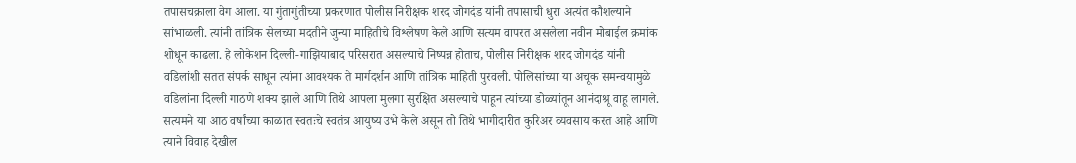तपासचक्राला वेग आला. या गुंतागुंतीच्या प्रकरणात पोलीस निरीक्षक शरद जोगदंड यांनी तपासाची धुरा अत्यंत कौशल्याने सांभाळली. त्यांनी तांत्रिक सेलच्या मदतीने जुन्या माहितीचे विश्लेषण केले आणि सत्यम वापरत असलेला नवीन मोबाईल क्रमांक शोधून काढला. हे लोकेशन दिल्ली-गाझियाबाद परिसरात असल्याचे निष्पन्न होताच, पोलीस निरीक्षक शरद जोगदंड यांनी वडिलांशी सतत संपर्क साधून त्यांना आवश्यक ते मार्गदर्शन आणि तांत्रिक माहिती पुरवली. पोलिसांच्या या अचूक समन्वयामुळे वडिलांना दिल्ली गाठणे शक्य झाले आणि तिथे आपला मुलगा सुरक्षित असल्याचे पाहून त्यांच्या डोळ्यांतून आनंदाश्रू वाहू लागले. सत्यमने या आठ वर्षांच्या काळात स्वतःचे स्वतंत्र आयुष्य उभे केले असून तो तिथे भागीदारीत कुरिअर व्यवसाय करत आहे आणि त्याने विवाह देखील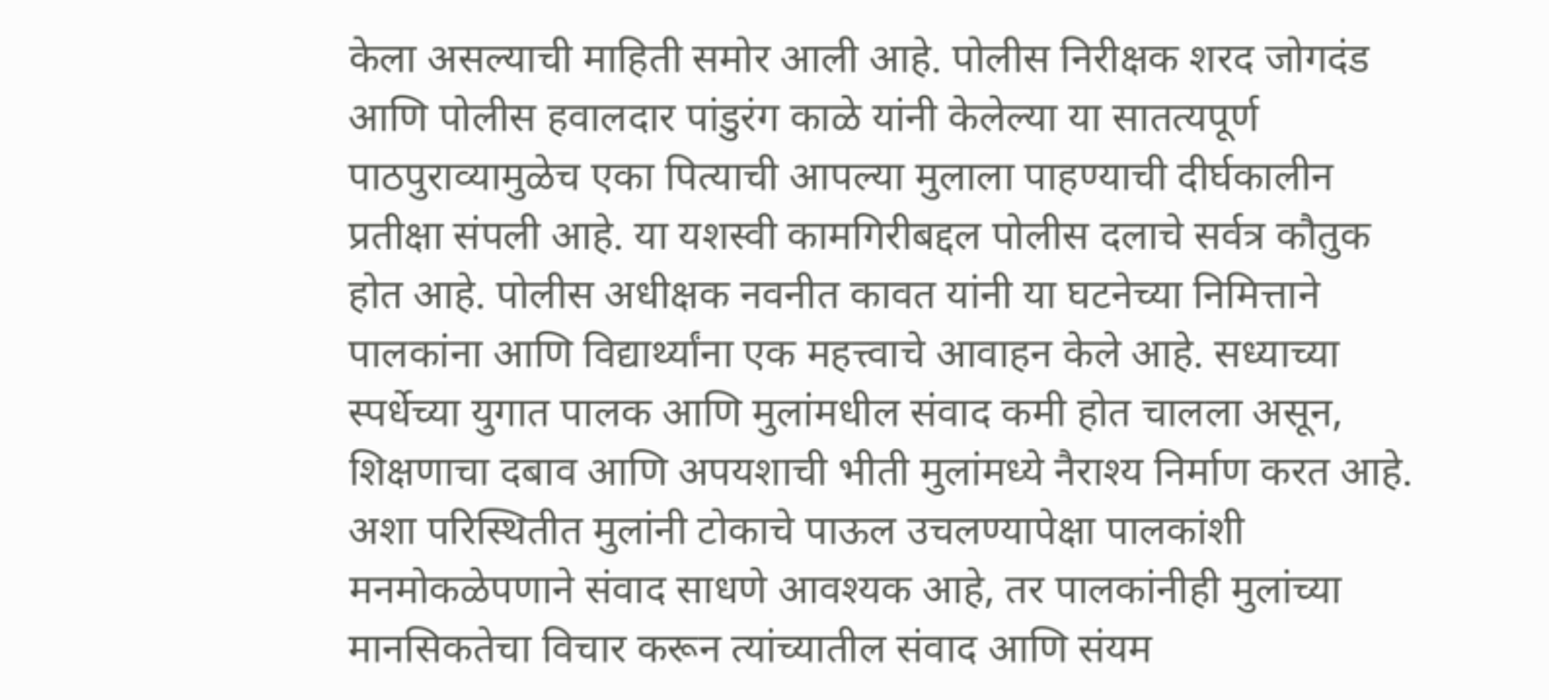केला असल्याची माहिती समोर आली आहे. पोलीस निरीक्षक शरद जोगदंड आणि पोलीस हवालदार पांडुरंग काळे यांनी केलेल्या या सातत्यपूर्ण पाठपुराव्यामुळेच एका पित्याची आपल्या मुलाला पाहण्याची दीर्घकालीन प्रतीक्षा संपली आहे. या यशस्वी कामगिरीबद्दल पोलीस दलाचे सर्वत्र कौतुक होत आहे. पोलीस अधीक्षक नवनीत कावत यांनी या घटनेच्या निमित्ताने पालकांना आणि विद्यार्थ्यांना एक महत्त्वाचे आवाहन केले आहे. सध्याच्या स्पर्धेच्या युगात पालक आणि मुलांमधील संवाद कमी होत चालला असून, शिक्षणाचा दबाव आणि अपयशाची भीती मुलांमध्ये नैराश्य निर्माण करत आहे. अशा परिस्थितीत मुलांनी टोकाचे पाऊल उचलण्यापेक्षा पालकांशी मनमोकळेपणाने संवाद साधणे आवश्यक आहे, तर पालकांनीही मुलांच्या मानसिकतेचा विचार करून त्यांच्यातील संवाद आणि संयम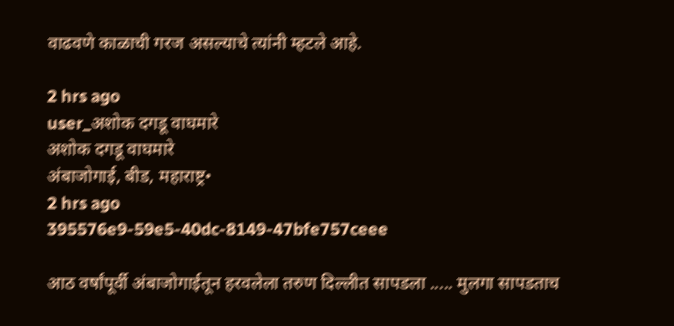वाढवणे काळाची गरज असल्याचे त्यांनी म्हटले आहे.

2 hrs ago
user_अशोक दगडू वाघमारे
अशोक दगडू वाघमारे
अंबाजोगाई, बीड, महाराष्ट्र•
2 hrs ago
395576e9-59e5-40dc-8149-47bfe757ceee

आठ वर्षांपूर्वी अंबाजोगाईतून हरवलेला तरुण दिल्लीत सापडला ..... मुलगा सापडताच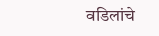वडिलांचे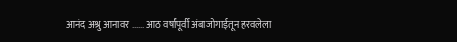आनंद अश्रु आनावर ...... आठ वर्षांपूर्वी अंबाजोगाईतून हरवलेला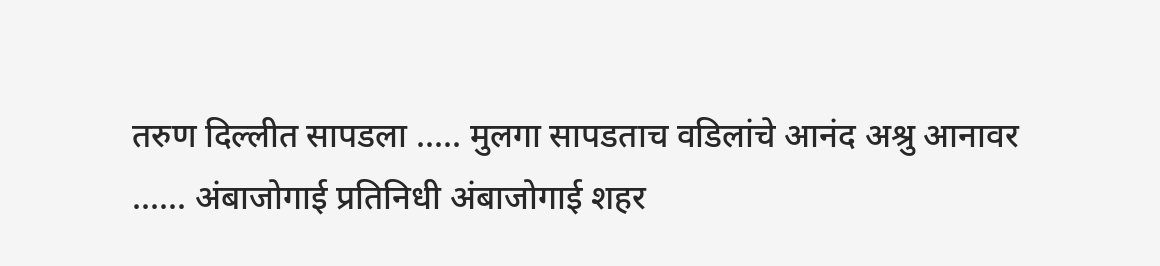तरुण दिल्लीत सापडला ..... मुलगा सापडताच वडिलांचे आनंद अश्रु आनावर ...... अंबाजोगाई प्रतिनिधी अंबाजोगाई शहर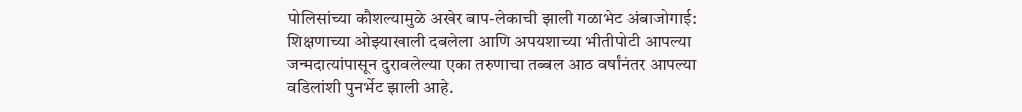पोलिसांच्या कौशल्यामुळे अखेर बाप-लेकाची झाली गळाभेट अंबाजोगाई: शिक्षणाच्या ओझ्याखाली दबलेला आणि अपयशाच्या भीतीपोटी आपल्या जन्मदात्यांपासून दुरावलेल्या एका तरुणाचा तब्बल आठ वर्षांनंतर आपल्या वडिलांशी पुनर्भेट झाली आहे.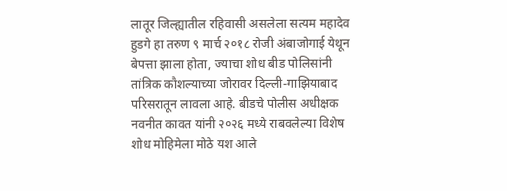लातूर जिल्ह्यातील रहिवासी असलेला सत्यम महादेव हुडगे हा तरुण ९ मार्च २०१८ रोजी अंबाजोगाई येथून बेपत्ता झाला होता, ज्याचा शोध बीड पोलिसांनी तांत्रिक कौशल्याच्या जोरावर दिल्ली-गाझियाबाद परिसरातून लावला आहे. बीडचे पोलीस अधीक्षक नवनीत कावत यांनी २०२६ मध्ये राबवलेल्या विशेष शोध मोहिमेला मोठे यश आले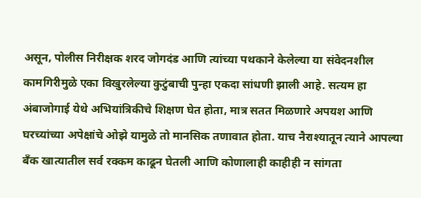असून, पोलीस निरीक्षक शरद जोगदंड आणि त्यांच्या पथकाने केलेल्या या संवेदनशील कामगिरीमुळे एका विखुरलेल्या कुटुंबाची पुन्हा एकदा सांधणी झाली आहे. सत्यम हा अंबाजोगाई येथे अभियांत्रिकीचे शिक्षण घेत होता, मात्र सतत मिळणारे अपयश आणि घरच्यांच्या अपेक्षांचे ओझे यामुळे तो मानसिक तणावात होता. याच नैराश्यातून त्याने आपल्या बँक खात्यातील सर्व रक्कम काढून घेतली आणि कोणालाही काहीही न सांगता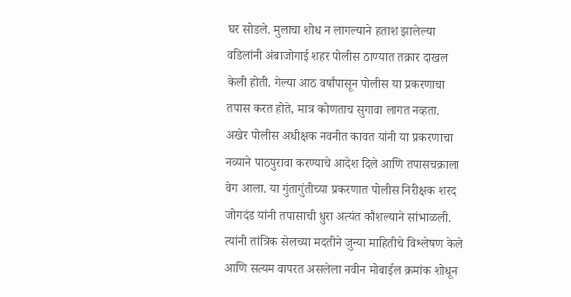घर सोडले. मुलाचा शोध न लागल्याने हताश झालेल्या वडिलांनी अंबाजोगाई शहर पोलीस ठाण्यात तक्रार दाखल केली होती. गेल्या आठ वर्षांपासून पोलीस या प्रकरणाचा तपास करत होते, मात्र कोणताच सुगावा लागत नव्हता. अखेर पोलीस अधीक्षक नवनीत कावत यांनी या प्रकरणाचा नव्याने पाठपुरावा करण्याचे आदेश दिले आणि तपासचक्राला वेग आला. या गुंतागुंतीच्या प्रकरणात पोलीस निरीक्षक शरद जोगदंड यांनी तपासाची धुरा अत्यंत कौशल्याने सांभाळली. त्यांनी तांत्रिक सेलच्या मदतीने जुन्या माहितीचे विश्लेषण केले आणि सत्यम वापरत असलेला नवीन मोबाईल क्रमांक शोधून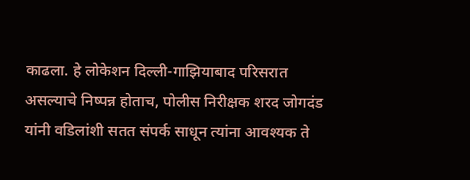काढला. हे लोकेशन दिल्ली-गाझियाबाद परिसरात असल्याचे निष्पन्न होताच, पोलीस निरीक्षक शरद जोगदंड यांनी वडिलांशी सतत संपर्क साधून त्यांना आवश्यक ते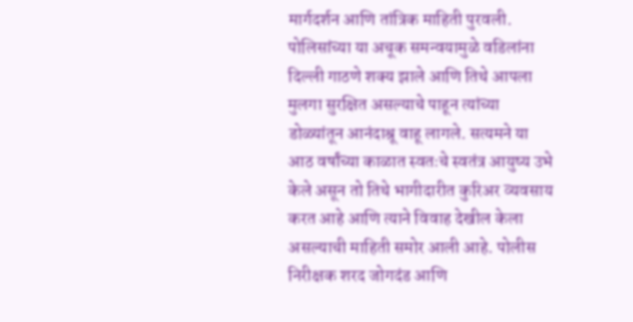मार्गदर्शन आणि तांत्रिक माहिती पुरवली. पोलिसांच्या या अचूक समन्वयामुळे वडिलांना दिल्ली गाठणे शक्य झाले आणि तिथे आपला मुलगा सुरक्षित असल्याचे पाहून त्यांच्या डोळ्यांतून आनंदाश्रू वाहू लागले. सत्यमने या आठ वर्षांच्या काळात स्वतःचे स्वतंत्र आयुष्य उभे केले असून तो तिथे भागीदारीत कुरिअर व्यवसाय करत आहे आणि त्याने विवाह देखील केला असल्याची माहिती समोर आली आहे. पोलीस निरीक्षक शरद जोगदंड आणि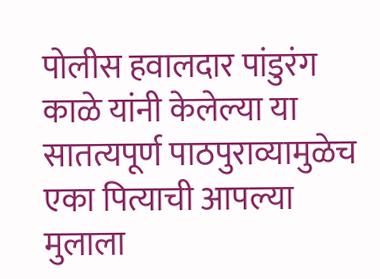पोलीस हवालदार पांडुरंग काळे यांनी केलेल्या या सातत्यपूर्ण पाठपुराव्यामुळेच एका पित्याची आपल्या मुलाला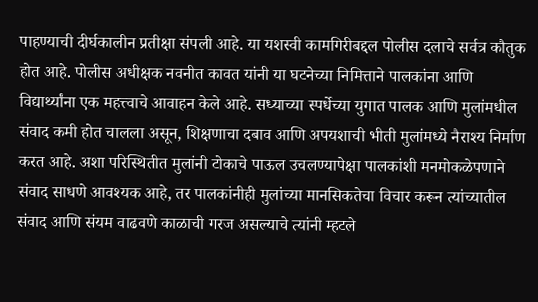पाहण्याची दीर्घकालीन प्रतीक्षा संपली आहे. या यशस्वी कामगिरीबद्दल पोलीस दलाचे सर्वत्र कौतुक होत आहे. पोलीस अधीक्षक नवनीत कावत यांनी या घटनेच्या निमित्ताने पालकांना आणि विद्यार्थ्यांना एक महत्त्वाचे आवाहन केले आहे. सध्याच्या स्पर्धेच्या युगात पालक आणि मुलांमधील संवाद कमी होत चालला असून, शिक्षणाचा दबाव आणि अपयशाची भीती मुलांमध्ये नैराश्य निर्माण करत आहे. अशा परिस्थितीत मुलांनी टोकाचे पाऊल उचलण्यापेक्षा पालकांशी मनमोकळेपणाने संवाद साधणे आवश्यक आहे, तर पालकांनीही मुलांच्या मानसिकतेचा विचार करून त्यांच्यातील संवाद आणि संयम वाढवणे काळाची गरज असल्याचे त्यांनी म्हटले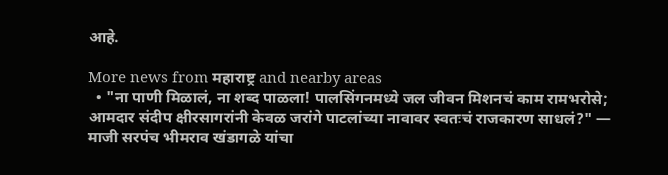आहे.

More news from महाराष्ट्र and nearby areas
  • "ना पाणी मिळालं, ना शब्द पाळला! पालसिंगनमध्ये जल जीवन मिशनचं काम रामभरोसे; आमदार संदीप क्षीरसागरांनी केवळ जरांगे पाटलांच्या नावावर स्वतःचं राजकारण साधलं?" — माजी सरपंच भीमराव खंडागळे यांचा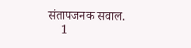संतापजनक सवाल.
    1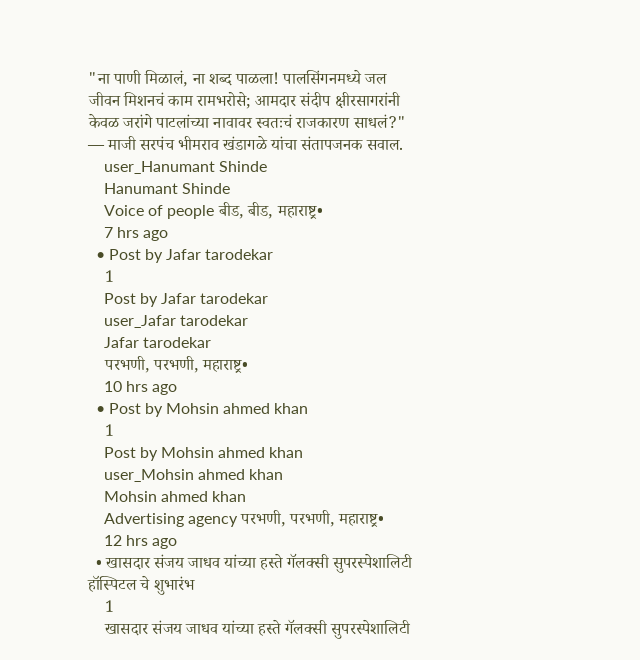"ना पाणी मिळालं, ना शब्द पाळला! पालसिंगनमध्ये जल जीवन मिशनचं काम रामभरोसे; आमदार संदीप क्षीरसागरांनी केवळ जरांगे पाटलांच्या नावावर स्वतःचं राजकारण साधलं?"
— माजी सरपंच भीमराव खंडागळे यांचा संतापजनक सवाल.
    user_Hanumant Shinde
    Hanumant Shinde
    Voice of people बीड, बीड, महाराष्ट्र•
    7 hrs ago
  • Post by Jafar tarodekar
    1
    Post by Jafar tarodekar
    user_Jafar tarodekar
    Jafar tarodekar
    परभणी, परभणी, महाराष्ट्र•
    10 hrs ago
  • Post by Mohsin ahmed khan
    1
    Post by Mohsin ahmed khan
    user_Mohsin ahmed khan
    Mohsin ahmed khan
    Advertising agency परभणी, परभणी, महाराष्ट्र•
    12 hrs ago
  • खासदार संजय जाधव यांच्या हस्ते गॅलक्सी सुपरस्पेशालिटी हॉस्पिटल चे शुभारंभ
    1
    खासदार संजय जाधव यांच्या हस्ते गॅलक्सी सुपरस्पेशालिटी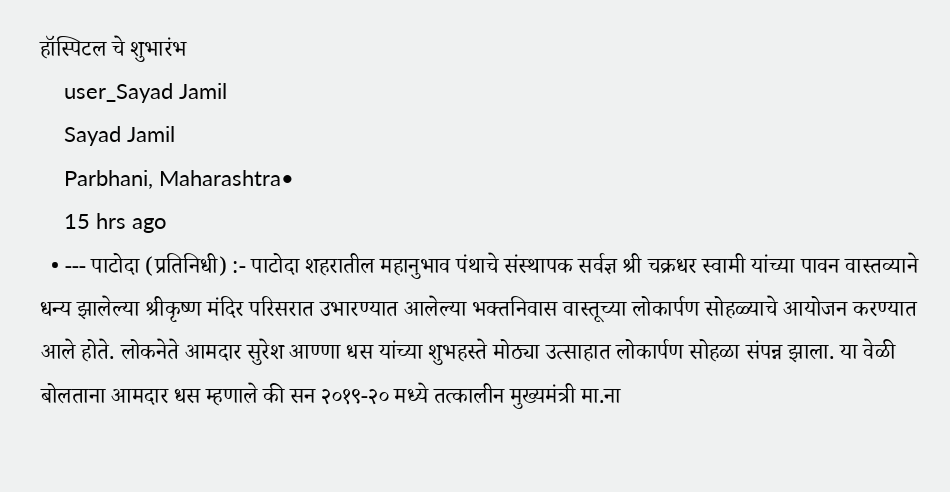हॉस्पिटल चे शुभारंभ
    user_Sayad Jamil
    Sayad Jamil
    Parbhani, Maharashtra•
    15 hrs ago
  • --- पाटोदा (प्रतिनिधी) :- पाटोदा शहरातील महानुभाव पंथाचे संस्थापक सर्वज्ञ श्री चक्रधर स्वामी यांच्या पावन वास्तव्याने धन्य झालेल्या श्रीकृष्ण मंदिर परिसरात उभारण्यात आलेल्या भक्तनिवास वास्तूच्या लोकार्पण सोहळ्याचे आयोजन करण्यात आले होते. लोकनेते आमदार सुरेश आण्णा धस यांच्या शुभहस्ते मोठ्या उत्साहात लोकार्पण सोहळा संपन्न झाला. या वेळी बोलताना आमदार धस म्हणाले की सन २०१९-२० मध्ये तत्कालीन मुख्यमंत्री मा.ना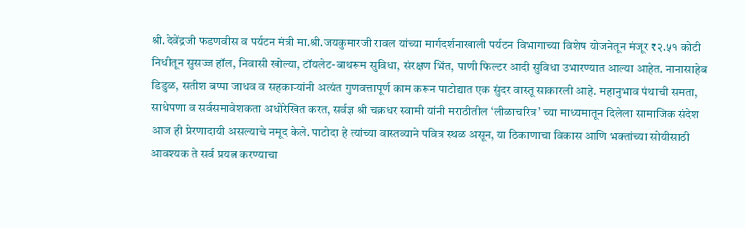श्री.देवेंद्रजी फडणवीस व पर्यटन मंत्री मा.श्री.जयकुमारजी रावल यांच्या मार्गदर्शनाखाली पर्यटन विभागाच्या विशेष योजनेतून मंजूर ₹२.५१ कोटी निधीतून सुसज्ज हॉल, निवासी खोल्या, टॉयलेट-बाथरूम सुविधा, संरक्षण भिंत, पाणी फिल्टर आदी सुविधा उभारण्यात आल्या आहेत. नानासाहेब डिडुळ, सतीश बप्पा जाधव व सहकाऱ्यांनी अत्यंत गुणवत्तापूर्ण काम करून पाटोद्यात एक सुंदर वास्तू साकारली आहे. महानुभाव पंथाची समता, साधेपणा व सर्वसमावेशकता अधोरेखित करत, सर्वज्ञ श्री चक्रधर स्वामी यांनी मराठीतील ‘लीळाचरित्र’ च्या माध्यमातून दिलेला सामाजिक संदेश आज ही प्रेरणादायी असल्याचे नमूद केले. पाटोदा हे त्यांच्या वास्तव्याने पवित्र स्थळ असून, या ठिकाणाचा विकास आणि भक्तांच्या सोयीसाठी आवश्यक ते सर्व प्रयत्न करण्याचा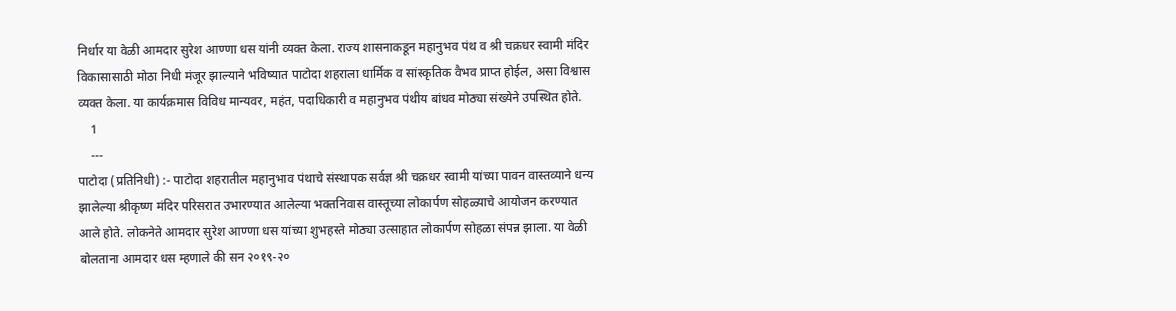निर्धार या वेळी आमदार सुरेश आण्णा धस यांनी व्यक्त केला. राज्य शासनाकडून महानुभव पंथ व श्री चक्रधर स्वामी मंदिर विकासासाठी मोठा निधी मंजूर झाल्याने भविष्यात पाटोदा शहराला धार्मिक व सांस्कृतिक वैभव प्राप्त होईल, असा विश्वास व्यक्त केला. या कार्यक्रमास विविध मान्यवर, महंत, पदाधिकारी व महानुभव पंथीय बांधव मोठ्या संख्येने उपस्थित होते.
    1
    ---
पाटोदा (प्रतिनिधी) :- पाटोदा शहरातील महानुभाव पंथाचे संस्थापक सर्वज्ञ श्री चक्रधर स्वामी यांच्या पावन वास्तव्याने धन्य झालेल्या श्रीकृष्ण मंदिर परिसरात उभारण्यात आलेल्या भक्तनिवास वास्तूच्या लोकार्पण सोहळ्याचे आयोजन करण्यात आले होते. लोकनेते आमदार सुरेश आण्णा धस यांच्या शुभहस्ते मोठ्या उत्साहात लोकार्पण सोहळा संपन्न झाला. या वेळी बोलताना आमदार धस म्हणाले की सन २०१९-२०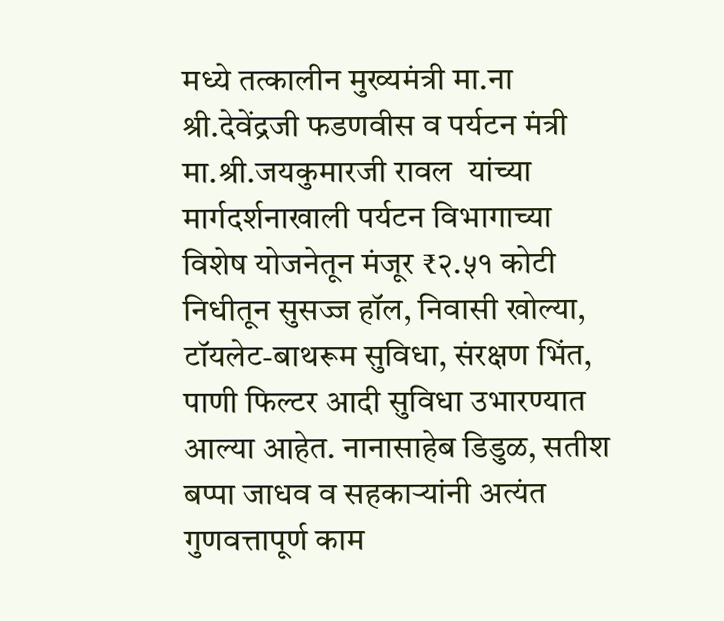मध्ये तत्कालीन मुख्यमंत्री मा.ना श्री.देवेंद्रजी फडणवीस व पर्यटन मंत्री मा.श्री.जयकुमारजी रावल  यांच्या मार्गदर्शनाखाली पर्यटन विभागाच्या विशेष योजनेतून मंजूर ₹२.५१ कोटी निधीतून सुसज्ज हॉल, निवासी खोल्या, टॉयलेट-बाथरूम सुविधा, संरक्षण भिंत, पाणी फिल्टर आदी सुविधा उभारण्यात आल्या आहेत. नानासाहेब डिडुळ, सतीश बप्पा जाधव व सहकाऱ्यांनी अत्यंत गुणवत्तापूर्ण काम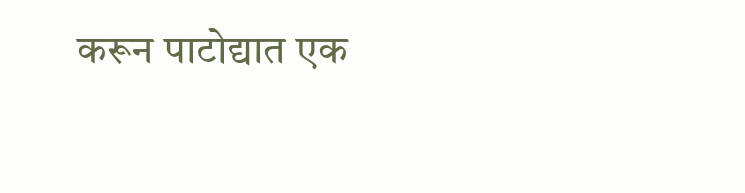करून पाटोद्यात एक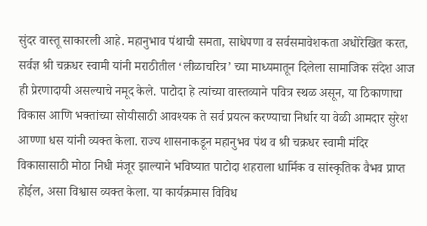सुंदर वास्तू साकारली आहे. महानुभाव पंथाची समता, साधेपणा व सर्वसमावेशकता अधोरेखित करत, सर्वज्ञ श्री चक्रधर स्वामी यांनी मराठीतील ‘लीळाचरित्र’ च्या माध्यमातून दिलेला सामाजिक संदेश आज ही प्रेरणादायी असल्याचे नमूद केले. पाटोदा हे त्यांच्या वास्तव्याने पवित्र स्थळ असून, या ठिकाणाचा विकास आणि भक्तांच्या सोयीसाठी आवश्यक ते सर्व प्रयत्न करण्याचा निर्धार या वेळी आमदार सुरेश आण्णा धस यांनी व्यक्त केला. राज्य शासनाकडून महानुभव पंथ व श्री चक्रधर स्वामी मंदिर विकासासाठी मोठा निधी मंजूर झाल्याने भविष्यात पाटोदा शहराला धार्मिक व सांस्कृतिक वैभव प्राप्त होईल, असा विश्वास व्यक्त केला. या कार्यक्रमास विविध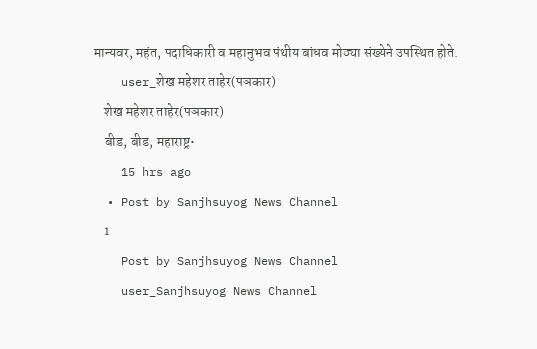मान्यवर, महंत, पदाधिकारी व महानुभव पंथीय बांधव मोठ्या संख्येने उपस्थित होते.
    user_शेख महेशर ताहेर(पञकार)
    शेख महेशर ताहेर(पञकार)
    बीड, बीड, महाराष्ट्र•
    15 hrs ago
  • Post by Sanjhsuyog News Channel
    1
    Post by Sanjhsuyog News Channel
    user_Sanjhsuyog News Channel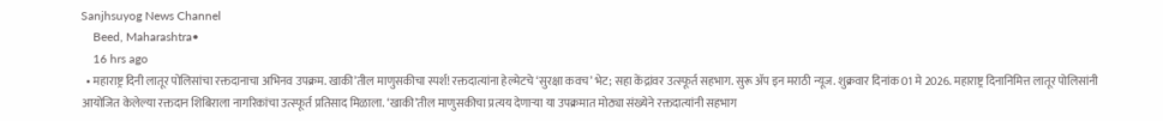Sanjhsuyog News Channel
    Beed, Maharashtra•
    16 hrs ago
  • महाराष्ट्र दिनी लातूर पोलिसांचा रक्तदानाचा अभिनव उपक्रम. खाकी’तील माणुसकीचा स्पर्श! रक्तदात्यांना हेल्मेटचे ‘सुरक्षा कवच’ भेट; सहा केंद्रांवर उत्स्फूर्त सहभाग. सुरू ॲप इन मराठी न्यूज. शुक्रवार दिनांक 01 मे 2026. महाराष्ट्र दिनानिमित्त लातूर पोलिसांनी आयोजित केलेल्या रक्तदान शिबिराला नागरिकांचा उत्स्फूर्त प्रतिसाद मिळाला. ‘खाकी’तील माणुसकीचा प्रत्यय देणाऱ्या या उपक्रमात मोठ्या संख्येने रक्तदात्यांनी सहभाग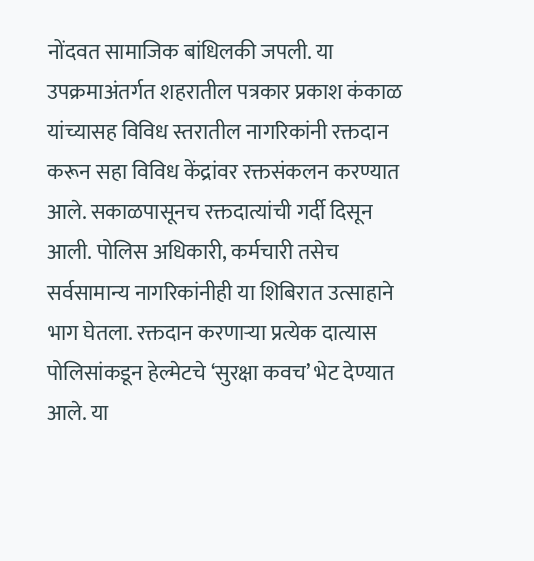नोंदवत सामाजिक बांधिलकी जपली. या उपक्रमाअंतर्गत शहरातील पत्रकार प्रकाश कंकाळ यांच्यासह विविध स्तरातील नागरिकांनी रक्तदान करून सहा विविध केंद्रांवर रक्तसंकलन करण्यात आले. सकाळपासूनच रक्तदात्यांची गर्दी दिसून आली. पोलिस अधिकारी, कर्मचारी तसेच सर्वसामान्य नागरिकांनीही या शिबिरात उत्साहाने भाग घेतला. रक्तदान करणाऱ्या प्रत्येक दात्यास पोलिसांकडून हेल्मेटचे ‘सुरक्षा कवच’ भेट देण्यात आले. या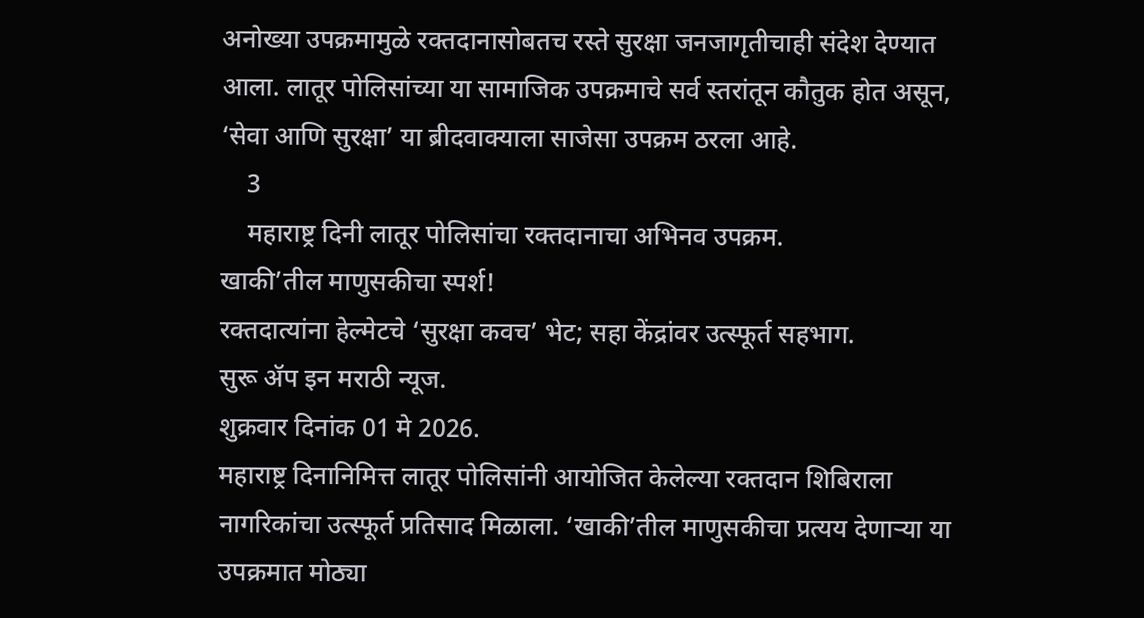अनोख्या उपक्रमामुळे रक्तदानासोबतच रस्ते सुरक्षा जनजागृतीचाही संदेश देण्यात आला. लातूर पोलिसांच्या या सामाजिक उपक्रमाचे सर्व स्तरांतून कौतुक होत असून, ‘सेवा आणि सुरक्षा’ या ब्रीदवाक्याला साजेसा उपक्रम ठरला आहे.
    3
    महाराष्ट्र दिनी लातूर पोलिसांचा रक्तदानाचा अभिनव उपक्रम.
खाकी’तील माणुसकीचा स्पर्श!
रक्तदात्यांना हेल्मेटचे ‘सुरक्षा कवच’ भेट; सहा केंद्रांवर उत्स्फूर्त सहभाग.
सुरू ॲप इन मराठी न्यूज.
शुक्रवार दिनांक 01 मे 2026.
महाराष्ट्र दिनानिमित्त लातूर पोलिसांनी आयोजित केलेल्या रक्तदान शिबिराला नागरिकांचा उत्स्फूर्त प्रतिसाद मिळाला. ‘खाकी’तील माणुसकीचा प्रत्यय देणाऱ्या या उपक्रमात मोठ्या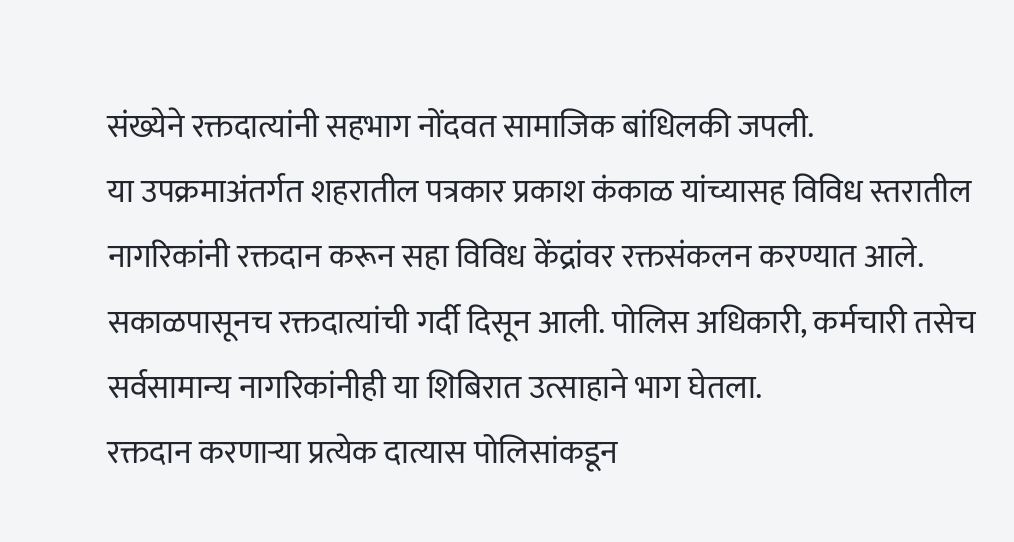संख्येने रक्तदात्यांनी सहभाग नोंदवत सामाजिक बांधिलकी जपली.
या उपक्रमाअंतर्गत शहरातील पत्रकार प्रकाश कंकाळ यांच्यासह विविध स्तरातील नागरिकांनी रक्तदान करून सहा विविध केंद्रांवर रक्तसंकलन करण्यात आले. सकाळपासूनच रक्तदात्यांची गर्दी दिसून आली. पोलिस अधिकारी, कर्मचारी तसेच सर्वसामान्य नागरिकांनीही या शिबिरात उत्साहाने भाग घेतला.
रक्तदान करणाऱ्या प्रत्येक दात्यास पोलिसांकडून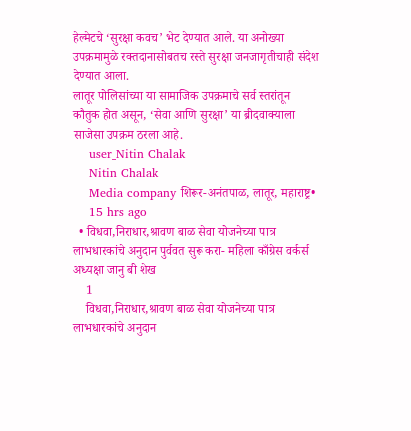हेल्मेटचे ‘सुरक्षा कवच’ भेट देण्यात आले. या अनोख्या उपक्रमामुळे रक्तदानासोबतच रस्ते सुरक्षा जनजागृतीचाही संदेश देण्यात आला.
लातूर पोलिसांच्या या सामाजिक उपक्रमाचे सर्व स्तरांतून कौतुक होत असून, ‘सेवा आणि सुरक्षा’ या ब्रीदवाक्याला साजेसा उपक्रम ठरला आहे.
    user_Nitin Chalak
    Nitin Chalak
    Media company शिरूर-अनंतपाळ, लातूर, महाराष्ट्र•
    15 hrs ago
  • विधवा,निराधार,श्रावण बाळ सेवा योजनेच्या पात्र लाभधारकांचे अनुदान पुर्ववत सुरू करा- महिला काँग्रेस वर्कर्स अध्यक्षा जानु बी शेख
    1
    विधवा,निराधार,श्रावण बाळ सेवा योजनेच्या पात्र लाभधारकांचे अनुदान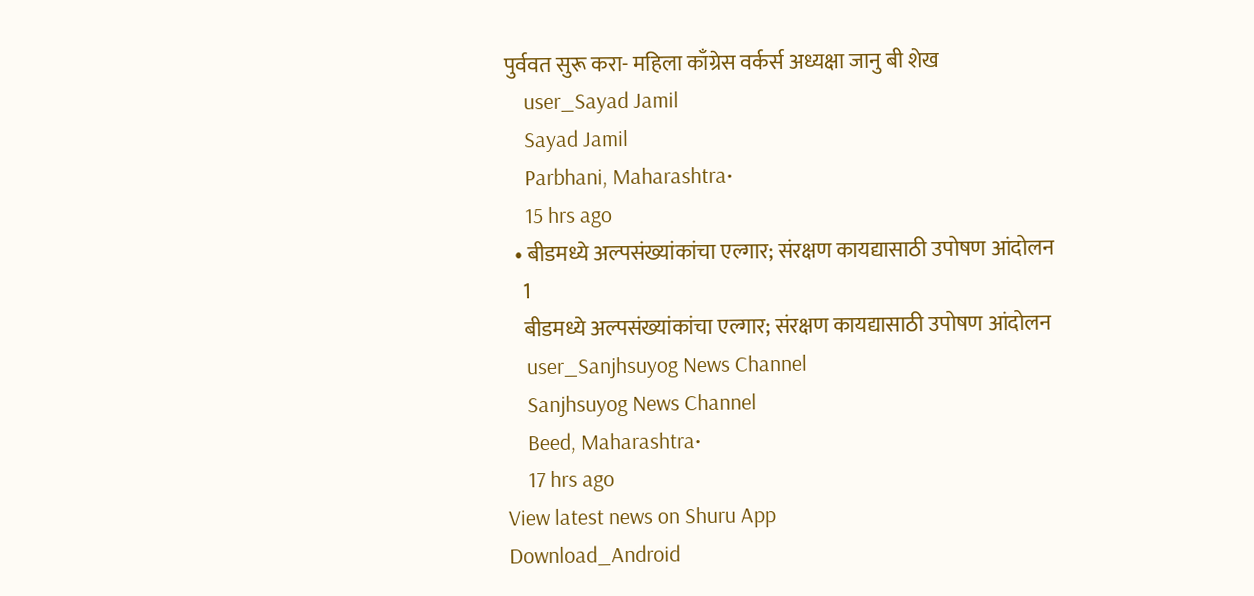पुर्ववत सुरू करा- महिला काँग्रेस वर्कर्स अध्यक्षा जानु बी शेख
    user_Sayad Jamil
    Sayad Jamil
    Parbhani, Maharashtra•
    15 hrs ago
  • बीडमध्ये अल्पसंख्यांकांचा एल्गार; संरक्षण कायद्यासाठी उपोषण आंदोलन
    1
    बीडमध्ये अल्पसंख्यांकांचा एल्गार; संरक्षण कायद्यासाठी उपोषण आंदोलन
    user_Sanjhsuyog News Channel
    Sanjhsuyog News Channel
    Beed, Maharashtra•
    17 hrs ago
View latest news on Shuru App
Download_Android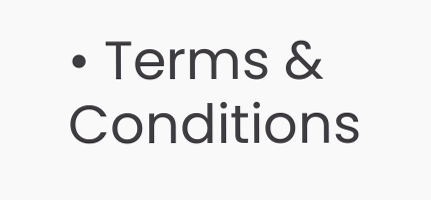• Terms & Conditions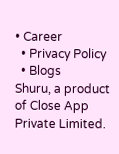• Career
  • Privacy Policy
  • Blogs
Shuru, a product of Close App Private Limited.